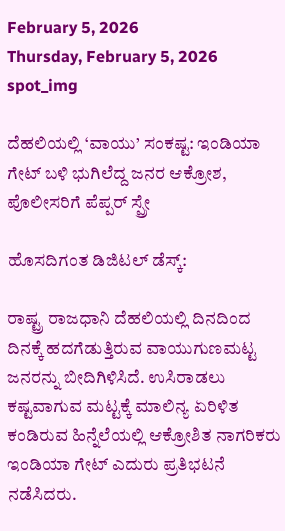February 5, 2026
Thursday, February 5, 2026
spot_img

ದೆಹಲಿಯಲ್ಲಿ ‘ವಾಯು’ ಸಂಕಷ್ಟ: ಇಂಡಿಯಾ ಗೇಟ್ ಬಳಿ ಭುಗಿಲೆದ್ದ ಜನರ ಆಕ್ರೋಶ, ಪೊಲೀಸರಿಗೆ ಪೆಪ್ಪರ್ ಸ್ಪ್ರೇ

ಹೊಸದಿಗಂತ ಡಿಜಿಟಲ್ ಡೆಸ್ಕ್:

ರಾಷ್ಟ್ರ ರಾಜಧಾನಿ ದೆಹಲಿಯಲ್ಲಿ ದಿನದಿಂದ ದಿನಕ್ಕೆ ಹದಗೆಡುತ್ತಿರುವ ವಾಯುಗುಣಮಟ್ಟ ಜನರನ್ನು ಬೀದಿಗಿಳಿಸಿದೆ. ಉಸಿರಾಡಲು ಕಷ್ಟವಾಗುವ ಮಟ್ಟಕ್ಕೆ ಮಾಲಿನ್ಯ ಏರಿಳಿತ ಕಂಡಿರುವ ಹಿನ್ನೆಲೆಯಲ್ಲಿ ಆಕ್ರೋಶಿತ ನಾಗರಿಕರು ಇಂಡಿಯಾ ಗೇಟ್ ಎದುರು ಪ್ರತಿಭಟನೆ ನಡೆಸಿದರು.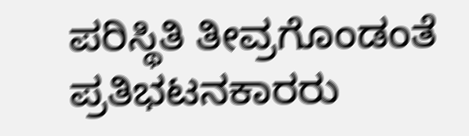ಪರಿಸ್ಥಿತಿ ತೀವ್ರಗೊಂಡಂತೆ ಪ್ರತಿಭಟನಕಾರರು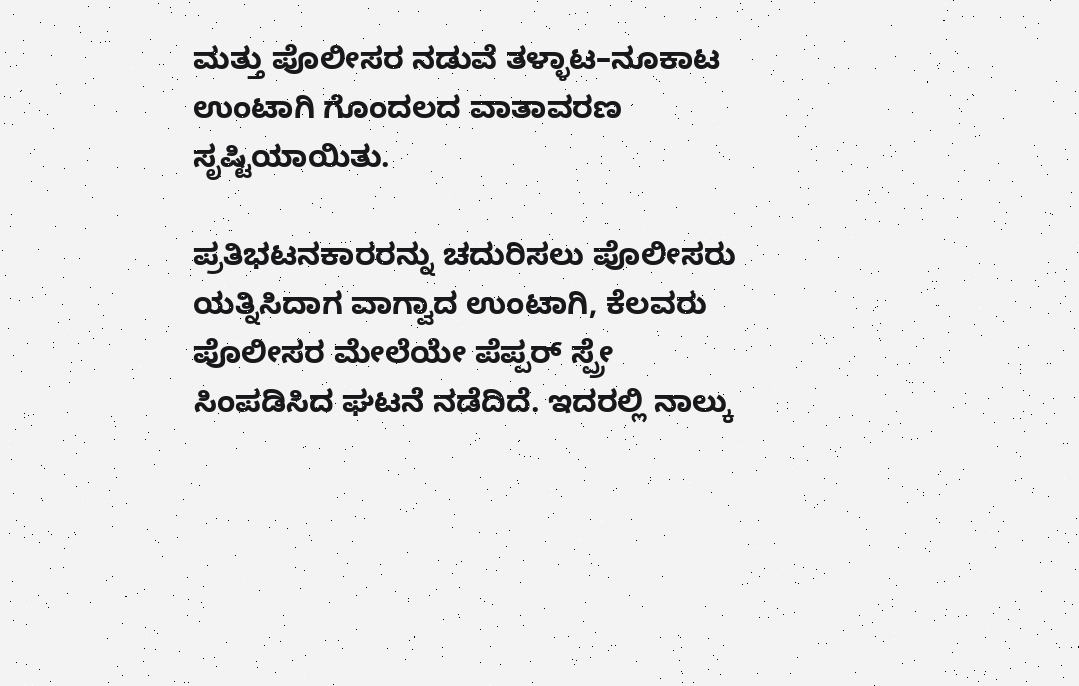ಮತ್ತು ಪೊಲೀಸರ ನಡುವೆ ತಳ್ಳಾಟ–ನೂಕಾಟ ಉಂಟಾಗಿ ಗೊಂದಲದ ವಾತಾವರಣ ಸೃಷ್ಟಿಯಾಯಿತು.

ಪ್ರತಿಭಟನಕಾರರನ್ನು ಚದುರಿಸಲು ಪೊಲೀಸರು ಯತ್ನಿಸಿದಾಗ ವಾಗ್ವಾದ ಉಂಟಾಗಿ, ಕೆಲವರು ಪೊಲೀಸರ ಮೇಲೆಯೇ ಪೆಪ್ಪರ್ ಸ್ಪ್ರೇ ಸಿಂಪಡಿಸಿದ ಘಟನೆ ನಡೆದಿದೆ. ಇದರಲ್ಲಿ ನಾಲ್ಕು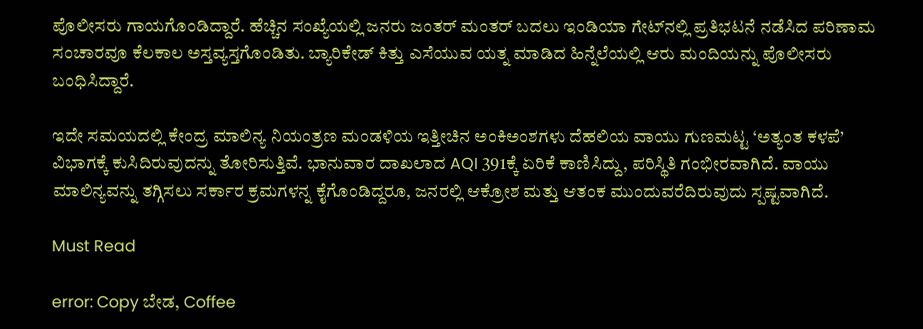ಪೊಲೀಸರು ಗಾಯಗೊಂಡಿದ್ದಾರೆ. ಹೆಚ್ಚಿನ ಸಂಖ್ಯೆಯಲ್ಲಿ ಜನರು ಜಂತರ್ ಮಂತರ್‌ ಬದಲು ಇಂಡಿಯಾ ಗೇಟ್‌ನಲ್ಲಿ ಪ್ರತಿಭಟನೆ ನಡೆಸಿದ ಪರಿಣಾಮ ಸಂಚಾರವೂ ಕೆಲಕಾಲ ಅಸ್ತವ್ಯಸ್ತಗೊಂಡಿತು. ಬ್ಯಾರಿಕೇಡ್ ಕಿತ್ತು ಎಸೆಯುವ ಯತ್ನ ಮಾಡಿದ ಹಿನ್ನೆಲೆಯಲ್ಲಿ ಆರು ಮಂದಿಯನ್ನು ಪೊಲೀಸರು ಬಂಧಿಸಿದ್ದಾರೆ.

ಇದೇ ಸಮಯದಲ್ಲಿ ಕೇಂದ್ರ ಮಾಲಿನ್ಯ ನಿಯಂತ್ರಣ ಮಂಡಳಿಯ ಇತ್ತೀಚಿನ ಅಂಕಿಅಂಶಗಳು ದೆಹಲಿಯ ವಾಯು ಗುಣಮಟ್ಟ ‘ಅತ್ಯಂತ ಕಳಪೆ’ ವಿಭಾಗಕ್ಕೆ ಕುಸಿದಿರುವುದನ್ನು ತೋರಿಸುತ್ತಿವೆ. ಭಾನುವಾರ ದಾಖಲಾದ AQI 391ಕ್ಕೆ ಏರಿಕೆ ಕಾಣಿಸಿದ್ದು, ಪರಿಸ್ಥಿತಿ ಗಂಭೀರವಾಗಿದೆ. ವಾಯು ಮಾಲಿನ್ಯವನ್ನು ತಗ್ಗಿಸಲು ಸರ್ಕಾರ ಕ್ರಮಗಳನ್ನ ಕೈಗೊಂಡಿದ್ದರೂ, ಜನರಲ್ಲಿ ಆಕ್ರೋಶ ಮತ್ತು ಆತಂಕ ಮುಂದುವರೆದಿರುವುದು ಸ್ಪಷ್ಟವಾಗಿದೆ.

Must Read

error: Copy ಬೇಡ, Coffee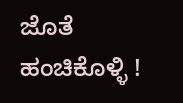ಜೊತೆ ಹಂಚಿಕೊಳ್ಳಿ !